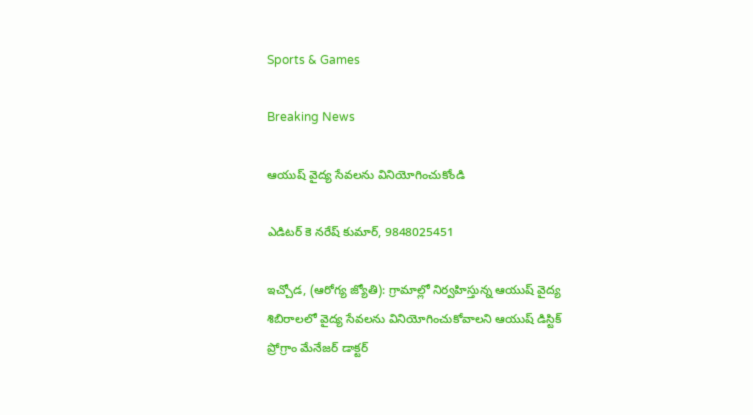Sports & Games

Breaking News

ఆయుష్ వైద్య సేవలను వినియోగించుకోండి

ఎడిటర్ కె నరేష్ కుమార్, 9848025451

ఇచ్చోడ, (ఆరోగ్య జ్యోతి): గ్రామాల్లో నిర్వహిస్తున్న ఆయుష్ వైద్య శిబిరాలలో వైద్య సేవలను వినియోగించుకోవాలని ఆయుష్ డిస్టిక్ ప్రోగ్రాం మేనేజర్ డాక్టర్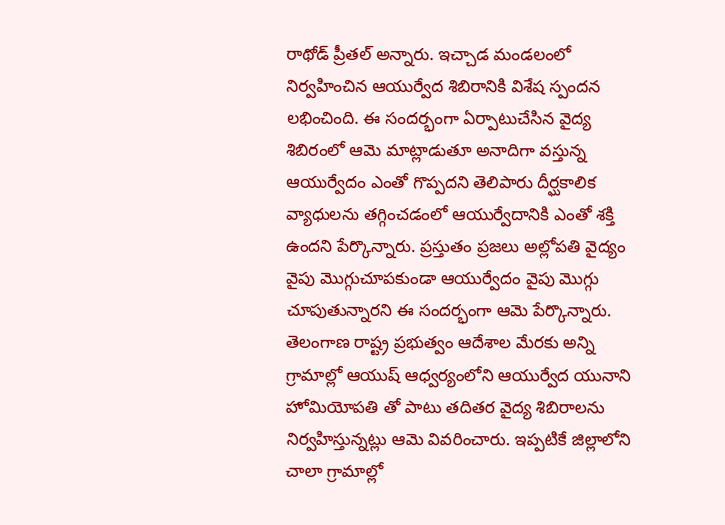రాథోడ్ ప్రీతల్ అన్నారు. ఇచ్చాడ మండలంలో నిర్వహించిన ఆయుర్వేద శిబిరానికి విశేష స్పందన లభించింది. ఈ సందర్భంగా ఏర్పాటుచేసిన వైద్య శిబిరంలో ఆమె మాట్లాడుతూ అనాదిగా వస్తున్న ఆయుర్వేదం ఎంతో గొప్పదని తెలిపారు దీర్ఘకాలిక వ్యాధులను తగ్గించడంలో ఆయుర్వేదానికి ఎంతో శక్తి ఉందని పేర్కొన్నారు. ప్రస్తుతం ప్రజలు అల్లోపతి వైద్యం వైపు మొగ్గుచూపకుండా ఆయుర్వేదం వైపు మొగ్గు చూపుతున్నారని ఈ సందర్భంగా ఆమె పేర్కొన్నారు. తెలంగాణ రాష్ట్ర ప్రభుత్వం ఆదేశాల మేరకు అన్ని గ్రామాల్లో ఆయుష్ ఆధ్వర్యంలోని ఆయుర్వేద యునాని హోమియోపతి తో పాటు తదితర వైద్య శిబిరాలను నిర్వహిస్తున్నట్లు ఆమె వివరించారు. ఇప్పటికే జిల్లాలోని చాలా గ్రామాల్లో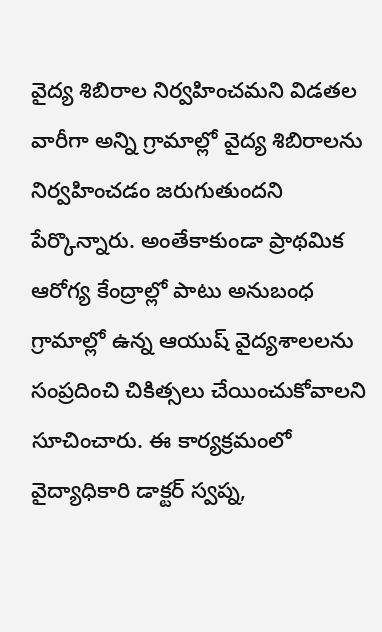వైద్య శిబిరాల నిర్వహించమని విడతల వారీగా అన్ని గ్రామాల్లో వైద్య శిబిరాలను నిర్వహించడం జరుగుతుందని పేర్కొన్నారు. అంతేకాకుండా ప్రాథమిక ఆరోగ్య కేంద్రాల్లో పాటు అనుబంధ గ్రామాల్లో ఉన్న ఆయుష్ వైద్యశాలలను సంప్రదించి చికిత్సలు చేయించుకోవాలని సూచించారు. ఈ కార్యక్రమంలో వైద్యాధికారి డాక్టర్ స్వప్న,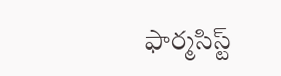ఫార్మసిస్ట్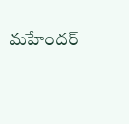మహేందర్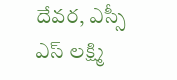దేవర, ఎస్సీ ఎస్ లక్ష్మి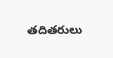తదితరులు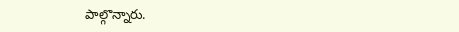పాల్గొన్నారు.